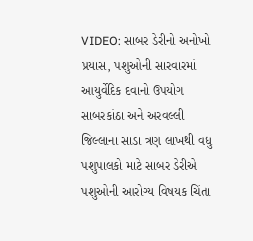VIDEO: સાબર ડેરીનો અનોખો પ્રયાસ, પશુઓની સારવારમાં આયુર્વેદિક દવાનો ઉપયોગ
સાબરકાંઠા અને અરવલ્લી જિલ્લાના સાડા ત્રણ લાખથી વધુ પશુપાલકો માટે સાબર ડેરીએ પશુઓની આરોગ્ય વિષયક ચિંતા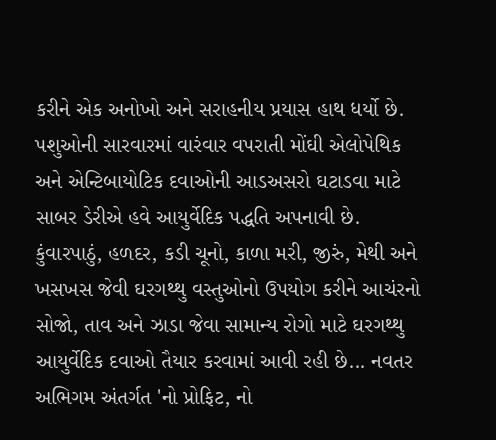કરીને એક અનોખો અને સરાહનીય પ્રયાસ હાથ ધર્યો છે. પશુઓની સારવારમાં વારંવાર વપરાતી મોંઘી એલોપેથિક અને એન્ટિબાયોટિક દવાઓની આડઅસરો ઘટાડવા માટે સાબર ડેરીએ હવે આયુર્વેદિક પદ્ધતિ અપનાવી છે. કુંવારપાઠું, હળદર, કડી ચૂનો, કાળા મરી, જીરું, મેથી અને ખસખસ જેવી ઘરગથ્થુ વસ્તુઓનો ઉપયોગ કરીને આચંરનો સોજો, તાવ અને ઝાડા જેવા સામાન્ય રોગો માટે ઘરગથ્થુ આયુર્વેદિક દવાઓ તૈયાર કરવામાં આવી રહી છે... નવતર અભિગમ અંતર્ગત 'નો પ્રોફિટ, નો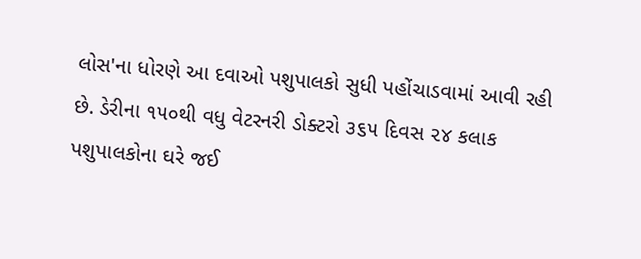લોસ'ના ધોરણે આ દવાઓ પશુપાલકો સુધી પહોંચાડવામાં આવી રહી છે. ડેરીના ૧૫૦થી વધુ વેટરનરી ડોક્ટરો ૩૬૫ દિવસ ૨૪ કલાક પશુપાલકોના ઘરે જઈ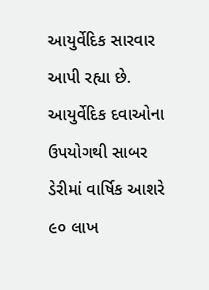આયુર્વેદિક સારવાર આપી રહ્યા છે. આયુર્વેદિક દવાઓના ઉપયોગથી સાબર ડેરીમાં વાર્ષિક આશરે ૯૦ લાખ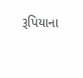રૂપિયાના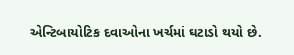એન્ટિબાયોટિક દવાઓના ખર્ચમાં ઘટાડો થયો છે.